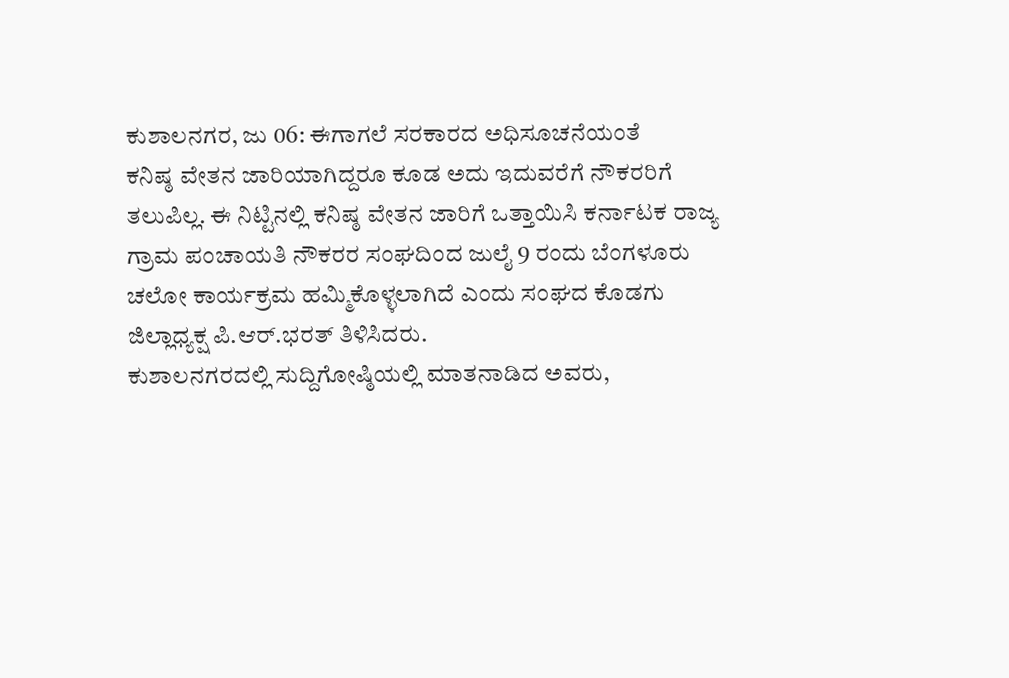ಕುಶಾಲನಗರ, ಜು 06: ಈಗಾಗಲೆ ಸರಕಾರದ ಅಧಿಸೂಚನೆಯಂತೆ
ಕನಿಷ್ಠ ವೇತನ ಜಾರಿಯಾಗಿದ್ದರೂ ಕೂಡ ಅದು ಇದುವರೆಗೆ ನೌಕರರಿಗೆ ತಲುಪಿಲ್ಲ. ಈ ನಿಟ್ಟಿನಲ್ಲಿ ಕನಿಷ್ಠ ವೇತನ ಜಾರಿಗೆ ಒತ್ತಾಯಿಸಿ ಕರ್ನಾಟಕ ರಾಜ್ಯ ಗ್ರಾಮ ಪಂಚಾಯತಿ ನೌಕರರ ಸಂಘದಿಂದ ಜುಲೈ 9 ರಂದು ಬೆಂಗಳೂರು ಚಲೋ ಕಾರ್ಯಕ್ರಮ ಹಮ್ಮಿಕೊಳ್ಳಲಾಗಿದೆ ಎಂದು ಸಂಘದ ಕೊಡಗು ಜಿಲ್ಲಾಧ್ಯಕ್ಷ ಪಿ.ಆರ್.ಭರತ್ ತಿಳಿಸಿದರು.
ಕುಶಾಲನಗರದಲ್ಲಿ ಸುದ್ದಿಗೋಷ್ಠಿಯಲ್ಲಿ ಮಾತನಾಡಿದ ಅವರು,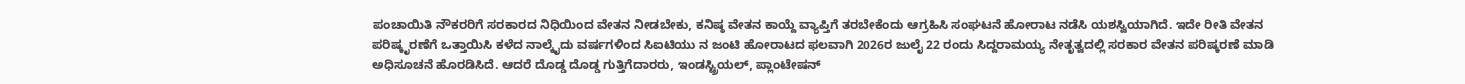ಪಂಚಾಯಿತಿ ನೌಕರರಿಗೆ ಸರಕಾರದ ನಿಧಿಯಿಂದ ವೇತನ ನೀಡಬೇಕು, ಕನಿಷ್ಠ ವೇತನ ಕಾಯ್ದೆ ವ್ಯಾಪ್ತಿಗೆ ತರಬೇಕೆಂದು ಆಗ್ರಹಿಸಿ ಸಂಘಟನೆ ಹೋರಾಟ ನಡೆಸಿ ಯಶಸ್ವಿಯಾಗಿದೆ. ಇದೇ ರೀತಿ ವೇತನ ಪರಿಷ್ಕೃರಣೆಗೆ ಒತ್ತಾಯಿಸಿ ಕಳೆದ ನಾಲ್ಕೈದು ವರ್ಷಗಳಿಂದ ಸಿಐಟಿಯು ನ ಜಂಟಿ ಹೋರಾಟದ ಫಲವಾಗಿ 2026ರ ಜುಲೈ 22 ರಂದು ಸಿದ್ದರಾಮಯ್ಯ ನೇತೃತ್ವದಲ್ಲಿ ಸರಕಾರ ವೇತನ ಪರಿಷ್ಕರಣೆ ಮಾಡಿ ಅಧಿಸೂಚನೆ ಹೊರಡಿಸಿದೆ. ಆದರೆ ದೊಡ್ಡ ದೊಡ್ಡ ಗುತ್ತಿಗೆದಾರರು, ಇಂಡಸ್ಟ್ರಿಯಲ್, ಪ್ಲಾಂಟೇಷನ್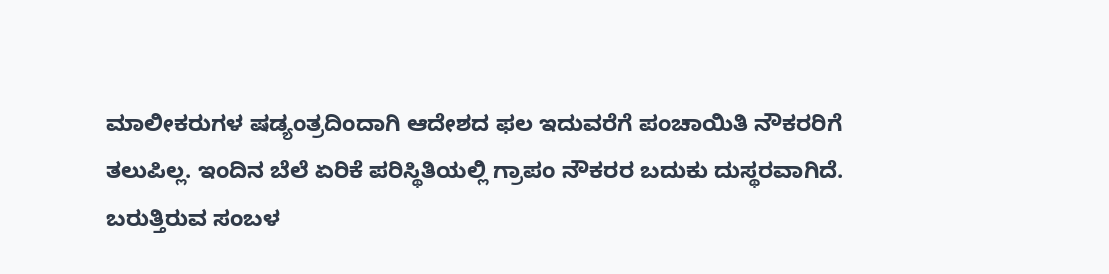ಮಾಲೀಕರುಗಳ ಷಡ್ಯಂತ್ರದಿಂದಾಗಿ ಆದೇಶದ ಫಲ ಇದುವರೆಗೆ ಪಂಚಾಯಿತಿ ನೌಕರರಿಗೆ ತಲುಪಿಲ್ಲ. ಇಂದಿನ ಬೆಲೆ ಏರಿಕೆ ಪರಿಸ್ಥಿತಿಯಲ್ಲಿ ಗ್ರಾಪಂ ನೌಕರರ ಬದುಕು ದುಸ್ಥರವಾಗಿದೆ. ಬರುತ್ತಿರುವ ಸಂಬಳ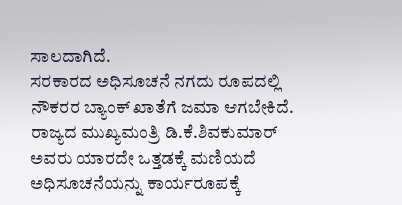ಸಾಲದಾಗಿದೆ.
ಸರಕಾರದ ಅಧಿಸೂಚನೆ ನಗದು ರೂಪದಲ್ಲಿ ನೌಕರರ ಬ್ಯಾಂಕ್ ಖಾತೆಗೆ ಜಮಾ ಆಗಬೇಕಿದೆ. ರಾಜ್ಯದ ಮುಖ್ಯಮಂತ್ರಿ ಡಿ.ಕೆ.ಶಿವಕುಮಾರ್ ಅವರು ಯಾರದೇ ಒತ್ತಡಕ್ಕೆ ಮಣಿಯದೆ ಅಧಿಸೂಚನೆಯನ್ನು ಕಾರ್ಯರೂಪಕ್ಕೆ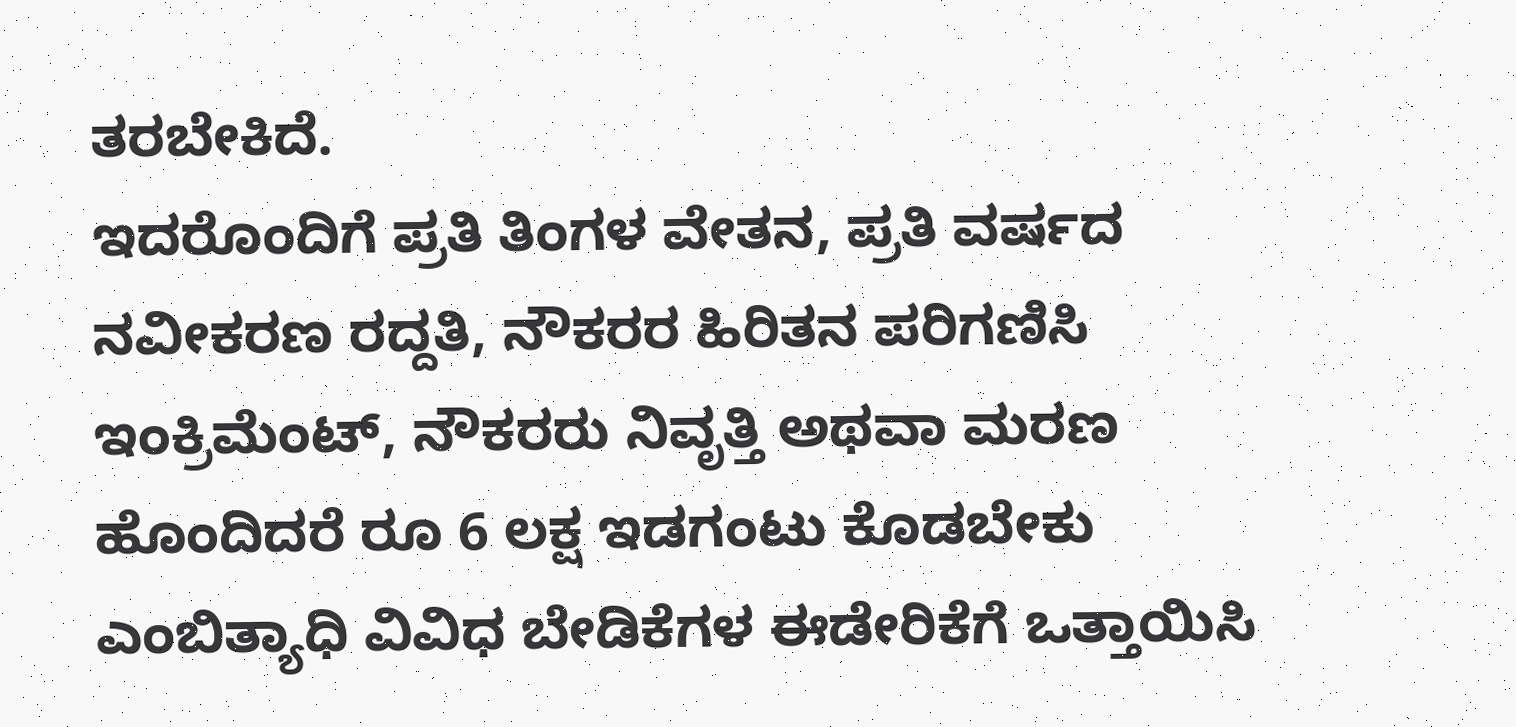ತರಬೇಕಿದೆ.
ಇದರೊಂದಿಗೆ ಪ್ರತಿ ತಿಂಗಳ ವೇತನ, ಪ್ರತಿ ವರ್ಷದ ನವೀಕರಣ ರದ್ದತಿ, ನೌಕರರ ಹಿರಿತನ ಪರಿಗಣಿಸಿ ಇಂಕ್ರಿಮೆಂಟ್, ನೌಕರರು ನಿವೃತ್ತಿ ಅಥವಾ ಮರಣ ಹೊಂದಿದರೆ ರೂ 6 ಲಕ್ಷ ಇಡಗಂಟು ಕೊಡಬೇಕು ಎಂಬಿತ್ಯಾಧಿ ವಿವಿಧ ಬೇಡಿಕೆಗಳ ಈಡೇರಿಕೆಗೆ ಒತ್ತಾಯಿಸಿ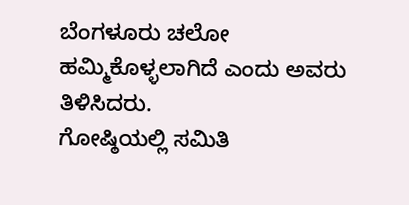ಬೆಂಗಳೂರು ಚಲೋ ಹಮ್ಮಿಕೊಳ್ಳಲಾಗಿದೆ ಎಂದು ಅವರು ತಿಳಿಸಿದರು.
ಗೋಷ್ಠಿಯಲ್ಲಿ ಸಮಿತಿ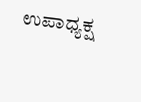ಉಪಾಧ್ಯಕ್ಷ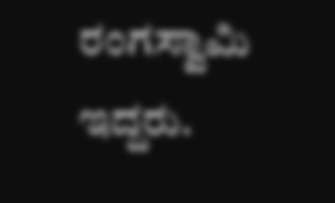ರಂಗಸ್ವಾಮಿ ಇದ್ದರು.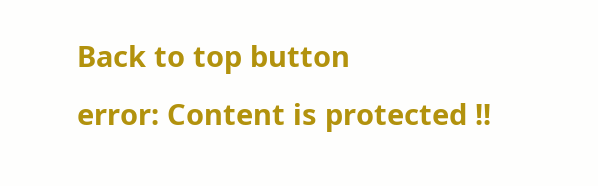Back to top button
error: Content is protected !!